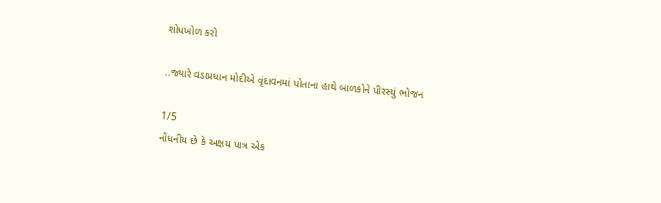શોધખોળ કરો

..જ્યારે વડાપ્રધાન મોદીએ વૃંદાવનમાં પોતાના હાથે બાળકોને પીરસ્યું ભોજન

1/5
નોંધનીય છે કે અક્ષય પાત્ર એક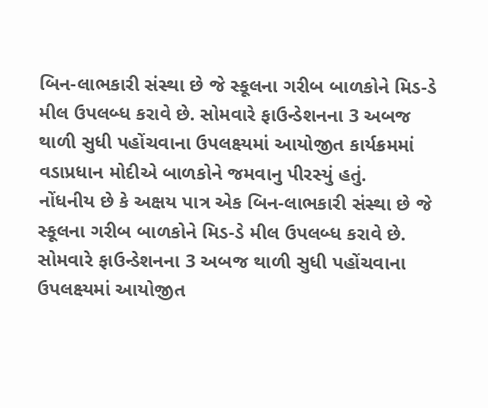બિન-લાભકારી સંસ્થા છે જે સ્કૂલના ગરીબ બાળકોને મિડ-ડે મીલ ઉપલબ્ધ કરાવે છે. સોમવારે ફાઉન્ડેશનના 3 અબજ થાળી સુધી પહોંચવાના ઉપલક્ષ્યમાં આયોજીત કાર્યક્રમમાં વડાપ્રધાન મોદીએ બાળકોને જમવાનુ પીરસ્યું હતું.
નોંધનીય છે કે અક્ષય પાત્ર એક બિન-લાભકારી સંસ્થા છે જે સ્કૂલના ગરીબ બાળકોને મિડ-ડે મીલ ઉપલબ્ધ કરાવે છે. સોમવારે ફાઉન્ડેશનના 3 અબજ થાળી સુધી પહોંચવાના ઉપલક્ષ્યમાં આયોજીત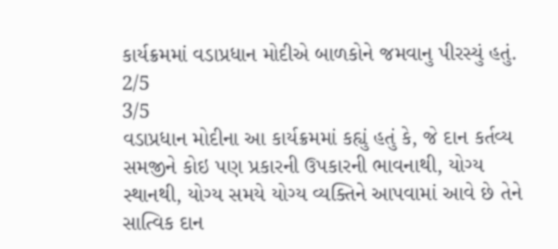કાર્યક્રમમાં વડાપ્રધાન મોદીએ બાળકોને જમવાનુ પીરસ્યું હતું.
2/5
3/5
વડાપ્રધાન મોદીના આ કાર્યક્રમમાં કહ્યું હતું કે, જે દાન કર્તવ્ય સમજીને કોઇ પણ પ્રકારની ઉપકારની ભાવનાથી, યોગ્ય સ્થાનથી, યોગ્ય સમયે યોગ્ય વ્યક્તિને આપવામાં આવે છે તેને સાત્વિક દાન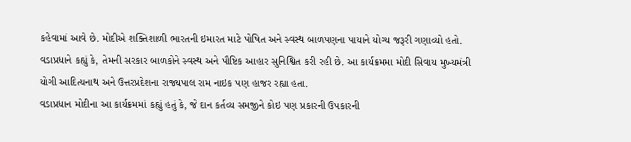કહેવામાં આવે છે. મોદીએ શક્તિશાળી ભારતની ઇમારત માટે પોષિત અને સ્વસ્થ બાળપણના પાયાને યોગ્ય જરૂરી ગણાવ્યો હતો. વડાપ્રધાને કહ્યું કે, તેમની સરકાર બાળકોને સ્વસ્થ અને પૌષ્ટિક આહાર સુનિશ્વિત કરી રહી છે. આ કાર્યક્રમમા મોદી સિવાય મુખ્યમંત્રી યોગી આદિત્યનાથ અને ઉત્તરપ્રદેશના રાજ્યપાલ રામ નાઇક પણ હાજર રહ્યા હતા.
વડાપ્રધાન મોદીના આ કાર્યક્રમમાં કહ્યું હતું કે, જે દાન કર્તવ્ય સમજીને કોઇ પણ પ્રકારની ઉપકારની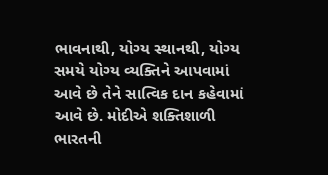ભાવનાથી, યોગ્ય સ્થાનથી, યોગ્ય સમયે યોગ્ય વ્યક્તિને આપવામાં આવે છે તેને સાત્વિક દાન કહેવામાં આવે છે. મોદીએ શક્તિશાળી ભારતની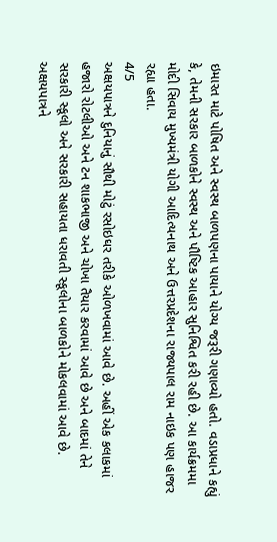ઇમારત માટે પોષિત અને સ્વસ્થ બાળપણના પાયાને યોગ્ય જરૂરી ગણાવ્યો હતો. વડાપ્રધાને કહ્યું કે, તેમની સરકાર બાળકોને સ્વસ્થ અને પૌષ્ટિક આહાર સુનિશ્વિત કરી રહી છે. આ કાર્યક્રમમા મોદી સિવાય મુખ્યમંત્રી યોગી આદિત્યનાથ અને ઉત્તરપ્રદેશના રાજ્યપાલ રામ નાઇક પણ હાજર રહ્યા હતા.
4/5
અક્ષયપાત્રને દુનિયાનું સૌથી મોટું રસોઇઘર તરીકે ઓળખવામાં આવે છે. અહીં એક કલાકમાં હજારો રોટલીઓ અને ટન શાકભાજી અને ચોખા તૈયાર કરવામાં આવે છે અને બાદમાં તેને સરકારી સ્કૂલો અને સરકારી સહાયતા ધરાવતી સ્કૂલોના બાળકોને મોકલવામાં આવે છે.
અક્ષયપાત્રને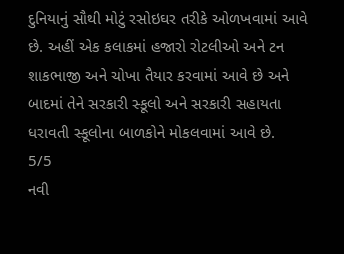દુનિયાનું સૌથી મોટું રસોઇઘર તરીકે ઓળખવામાં આવે છે. અહીં એક કલાકમાં હજારો રોટલીઓ અને ટન શાકભાજી અને ચોખા તૈયાર કરવામાં આવે છે અને બાદમાં તેને સરકારી સ્કૂલો અને સરકારી સહાયતા ધરાવતી સ્કૂલોના બાળકોને મોકલવામાં આવે છે.
5/5
નવી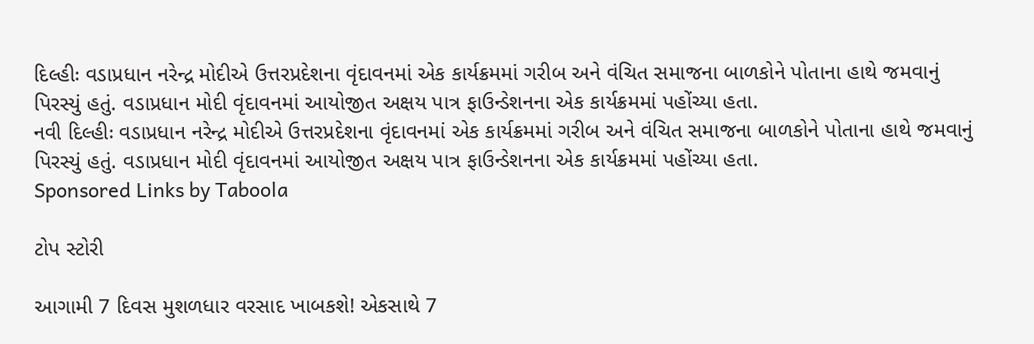દિલ્હીઃ વડાપ્રધાન નરેન્દ્ર મોદીએ ઉત્તરપ્રદેશના વૃંદાવનમાં એક કાર્યક્રમમાં ગરીબ અને વંચિત સમાજના બાળકોને પોતાના હાથે જમવાનું પિરસ્યું હતું. વડાપ્રધાન મોદી વૃંદાવનમાં આયોજીત અક્ષય પાત્ર ફાઉન્ડેશનના એક કાર્યક્રમમાં પહોંચ્યા હતા.
નવી દિલ્હીઃ વડાપ્રધાન નરેન્દ્ર મોદીએ ઉત્તરપ્રદેશના વૃંદાવનમાં એક કાર્યક્રમમાં ગરીબ અને વંચિત સમાજના બાળકોને પોતાના હાથે જમવાનું પિરસ્યું હતું. વડાપ્રધાન મોદી વૃંદાવનમાં આયોજીત અક્ષય પાત્ર ફાઉન્ડેશનના એક કાર્યક્રમમાં પહોંચ્યા હતા.
Sponsored Links by Taboola

ટોપ સ્ટોરી

આગામી 7 દિવસ મુશળધાર વરસાદ ખાબકશે! એકસાથે 7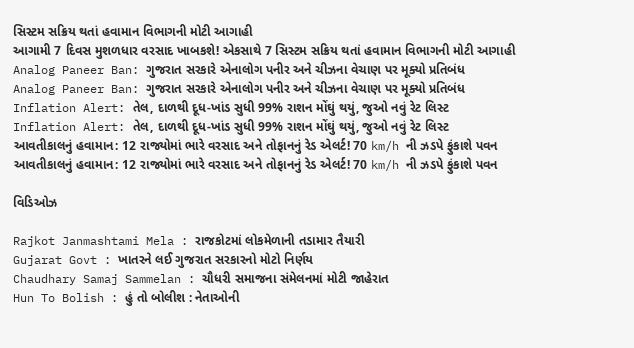સિસ્ટમ સક્રિય થતાં હવામાન વિભાગની મોટી આગાહી
આગામી 7 દિવસ મુશળધાર વરસાદ ખાબકશે! એકસાથે 7 સિસ્ટમ સક્રિય થતાં હવામાન વિભાગની મોટી આગાહી
Analog Paneer Ban: ગુજરાત સરકારે એનાલોગ પનીર અને ચીઝના વેચાણ પર મૂક્યો પ્રતિબંધ
Analog Paneer Ban: ગુજરાત સરકારે એનાલોગ પનીર અને ચીઝના વેચાણ પર મૂક્યો પ્રતિબંધ
Inflation Alert: તેલ, દાળથી દૂધ-ખાંડ સુધી 99% રાશન મોંઘું થયું, જુઓ નવું રેટ લિસ્ટ
Inflation Alert: તેલ, દાળથી દૂધ-ખાંડ સુધી 99% રાશન મોંઘું થયું, જુઓ નવું રેટ લિસ્ટ
આવતીકાલનું હવામાન: 12 રાજ્યોમાં ભારે વરસાદ અને તોફાનનું રેડ એલર્ટ! 70 km/h ની ઝડપે ફુંકાશે પવન
આવતીકાલનું હવામાન: 12 રાજ્યોમાં ભારે વરસાદ અને તોફાનનું રેડ એલર્ટ! 70 km/h ની ઝડપે ફુંકાશે પવન

વિડિઓઝ

Rajkot Janmashtami Mela : રાજકોટમાં લોકમેળાની તડામાર તૈયારી
Gujarat Govt : ખાતરને લઈ ગુજરાત સરકારનો મોટો નિર્ણય
Chaudhary Samaj Sammelan : ચૌધરી સમાજના સંમેલનમાં મોટી જાહેરાત
Hun To Bolish : હું તો બોલીશ : નેતાઓની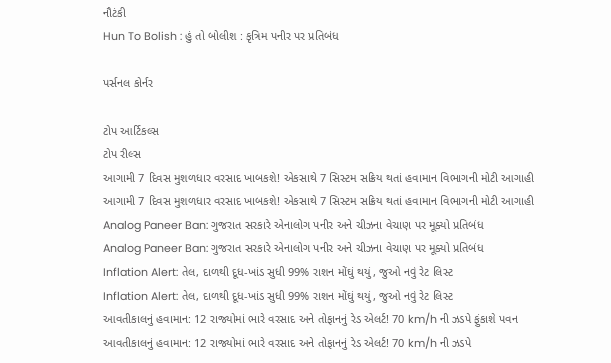નૌટંકી
Hun To Bolish : હું તો બોલીશ : કૃત્રિમ પનીર પર પ્રતિબંધ

પર્સનલ કોર્નર

ટોપ આર્ટિકલ્સ
ટોપ રીલ્સ
આગામી 7 દિવસ મુશળધાર વરસાદ ખાબકશે! એકસાથે 7 સિસ્ટમ સક્રિય થતાં હવામાન વિભાગની મોટી આગાહી
આગામી 7 દિવસ મુશળધાર વરસાદ ખાબકશે! એકસાથે 7 સિસ્ટમ સક્રિય થતાં હવામાન વિભાગની મોટી આગાહી
Analog Paneer Ban: ગુજરાત સરકારે એનાલોગ પનીર અને ચીઝના વેચાણ પર મૂક્યો પ્રતિબંધ
Analog Paneer Ban: ગુજરાત સરકારે એનાલોગ પનીર અને ચીઝના વેચાણ પર મૂક્યો પ્રતિબંધ
Inflation Alert: તેલ, દાળથી દૂધ-ખાંડ સુધી 99% રાશન મોંઘું થયું, જુઓ નવું રેટ લિસ્ટ
Inflation Alert: તેલ, દાળથી દૂધ-ખાંડ સુધી 99% રાશન મોંઘું થયું, જુઓ નવું રેટ લિસ્ટ
આવતીકાલનું હવામાન: 12 રાજ્યોમાં ભારે વરસાદ અને તોફાનનું રેડ એલર્ટ! 70 km/h ની ઝડપે ફુંકાશે પવન
આવતીકાલનું હવામાન: 12 રાજ્યોમાં ભારે વરસાદ અને તોફાનનું રેડ એલર્ટ! 70 km/h ની ઝડપે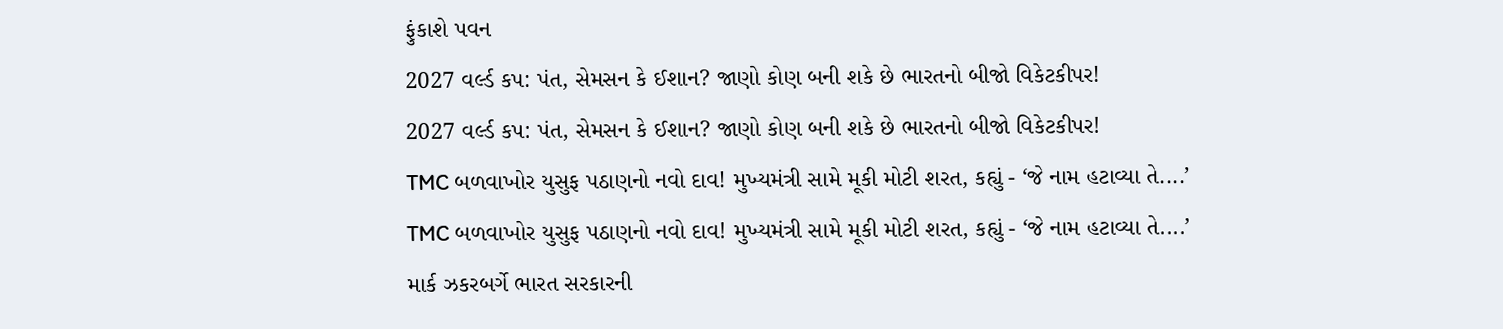ફુંકાશે પવન
2027 વર્લ્ડ કપ: પંત, સેમસન કે ઈશાન? જાણો કોણ બની શકે છે ભારતનો બીજો વિકેટકીપર!
2027 વર્લ્ડ કપ: પંત, સેમસન કે ઈશાન? જાણો કોણ બની શકે છે ભારતનો બીજો વિકેટકીપર!
TMC બળવાખોર યુસુફ પઠાણનો નવો દાવ! મુખ્યમંત્રી સામે મૂકી મોટી શરત, કહ્યું - ‘જે નામ હટાવ્યા તે....’
TMC બળવાખોર યુસુફ પઠાણનો નવો દાવ! મુખ્યમંત્રી સામે મૂકી મોટી શરત, કહ્યું - ‘જે નામ હટાવ્યા તે....’
માર્ક ઝકરબર્ગે ભારત સરકારની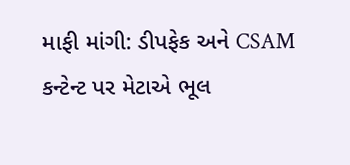માફી માંગી: ડીપફેક અને CSAM કન્ટેન્ટ પર મેટાએ ભૂલ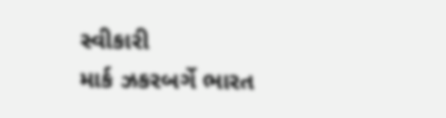સ્વીકારી
માર્ક ઝકરબર્ગે ભારત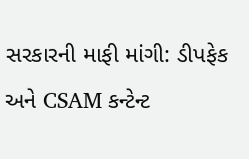સરકારની માફી માંગી: ડીપફેક અને CSAM કન્ટેન્ટ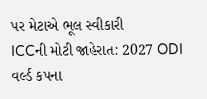પર મેટાએ ભૂલ સ્વીકારી
ICCની મોટી જાહેરાત: 2027 ODI વર્લ્ડ કપના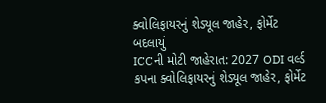ક્વોલિફાયરનું શેડ્યૂલ જાહેર, ફોર્મેટ બદલાયું
ICCની મોટી જાહેરાત: 2027 ODI વર્લ્ડ કપના ક્વોલિફાયરનું શેડ્યૂલ જાહેર, ફોર્મેટ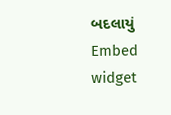બદલાયું
Embed widget